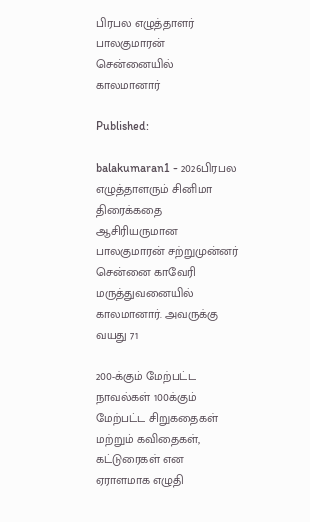பிரபல எழுத்தாளர் பாலகுமாரன் சென்னையில் காலமானார்

Published:

balakumaran1 - 2026பிரபல எழுத்தாளரும் சினிமா திரைக்கதை ஆசிரியருமான பாலகுமாரன் சற்றுமுன்னர் சென்னை காவேரி மருத்துவனையில் காலமானார். அவருக்கு வயது 71

200-க்கும் மேற்பட்ட நாவல்கள் 100க்கும் மேற்பட்ட சிறுகதைகள் மற்றும் கவிதைகள், கட்டுரைகள் என ஏராளமாக எழுதி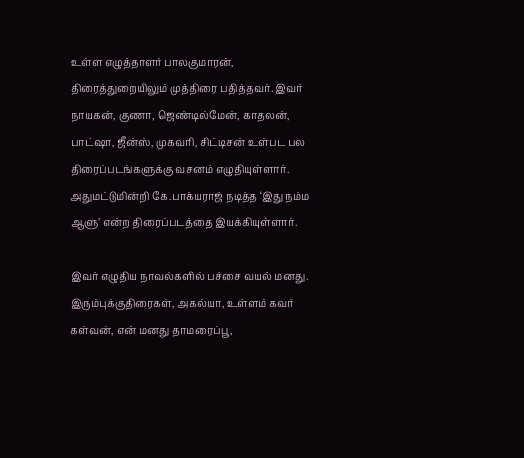உள்ள எழுத்தாளர் பாலகுமாரன், திரைத்துறையிலும் முத்திரை பதித்தவர். இவர் நாயகன், குணா, ஜெண்டில்மேன், காதலன், பாட்ஷா, ஜீன்ஸ், முகவரி, சிட்டிசன் உள்பட பல திரைப்படங்களுக்கு வசனம் எழுதியுள்ளார். அதுமட்டுமின்றி கே.பாக்யராஜ் நடித்த ‘இது நம்ம ஆளு’ என்ற திரைப்படத்தை இயக்கியுள்ளார்.

இவர் எழுதிய நாவல்களில் பச்சை வயல் மனது. இரும்புக்குதிரைகள், அகல்யா, உள்ளம் கவர் கள்வன், என் மனது தாமரைப்பூ,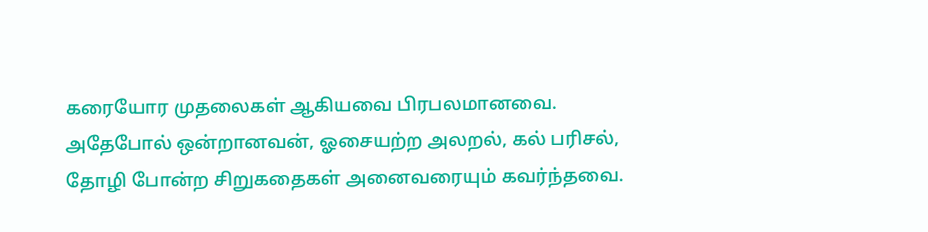கரையோர முதலைகள் ஆகியவை பிரபலமானவை. அதேபோல் ஒன்றானவன், ஓசையற்ற அலறல், கல் பரிசல், தோழி போன்ற சிறுகதைகள் அனைவரையும் கவர்ந்தவை.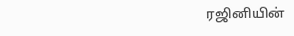ரஜினியின்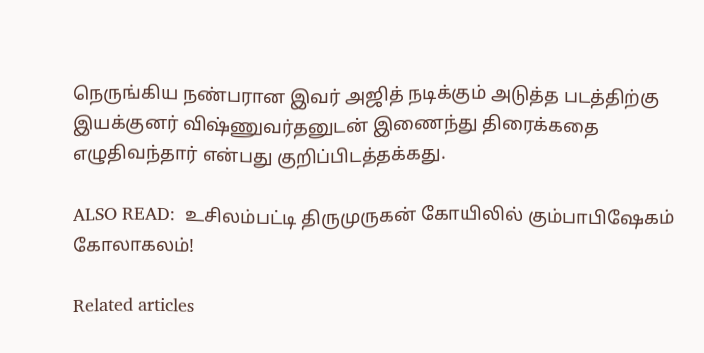நெருங்கிய நண்பரான இவர் அஜித் நடிக்கும் அடுத்த படத்திற்கு இயக்குனர் விஷ்ணுவர்தனுடன் இணைந்து திரைக்கதை எழுதிவந்தார் என்பது குறிப்பிடத்தக்கது.

ALSO READ:  உசிலம்பட்டி திருமுருகன் கோயிலில் கும்பாபிஷேகம் கோலாகலம்!

Related articles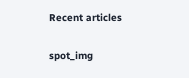Recent articles

spot_img